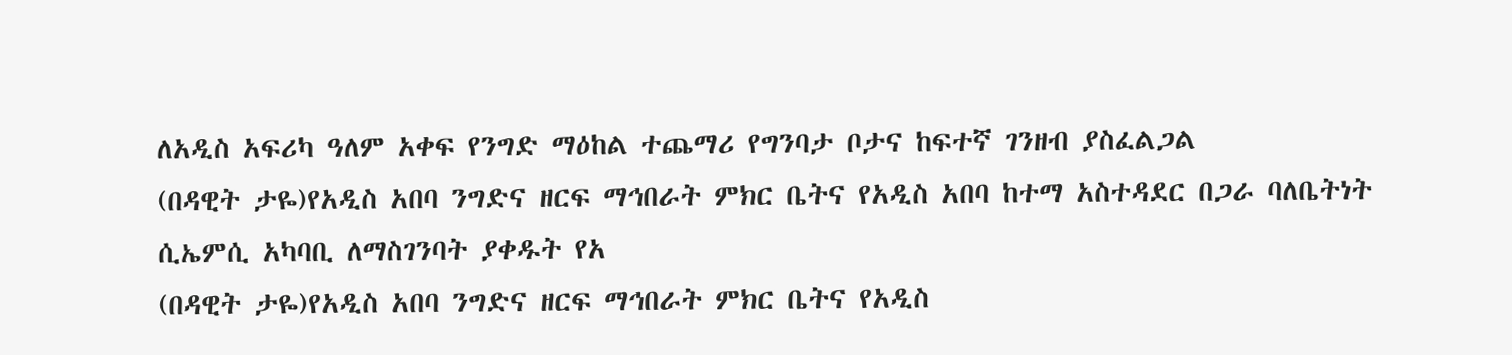ለአዲስ አፍሪካ ዓለም አቀፍ የንግድ ማዕከል ተጨማሪ የግንባታ ቦታና ከፍተኛ ገንዘብ ያስፈልጋል
(በዳዊት ታዬ)የአዲስ አበባ ንግድና ዘርፍ ማኅበራት ምክር ቤትና የአዲስ አበባ ከተማ አስተዳደር በጋራ ባለቤትነት ሲኤምሲ አካባቢ ለማስገንባት ያቀዱት የአ
(በዳዊት ታዬ)የአዲስ አበባ ንግድና ዘርፍ ማኅበራት ምክር ቤትና የአዲስ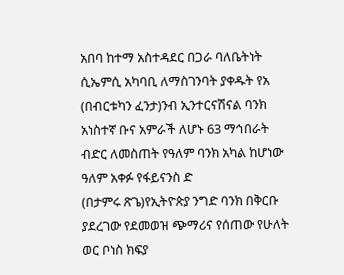አበባ ከተማ አስተዳደር በጋራ ባለቤትነት ሲኤምሲ አካባቢ ለማስገንባት ያቀዱት የአ
(በብርቱካን ፈንታ)ንብ ኢንተርናሽናል ባንክ አነስተኛ ቡና አምራች ለሆኑ 63 ማኅበራት ብድር ለመስጠት የዓለም ባንክ አካል ከሆነው ዓለም አቀፉ የፋይናንስ ድ
(በታምሩ ጽጌ)የኢትዮጵያ ንግድ ባንክ በቅርቡ ያደረገው የደመወዝ ጭማሪና የሰጠው የሁለት ወር ቦነስ ክፍያ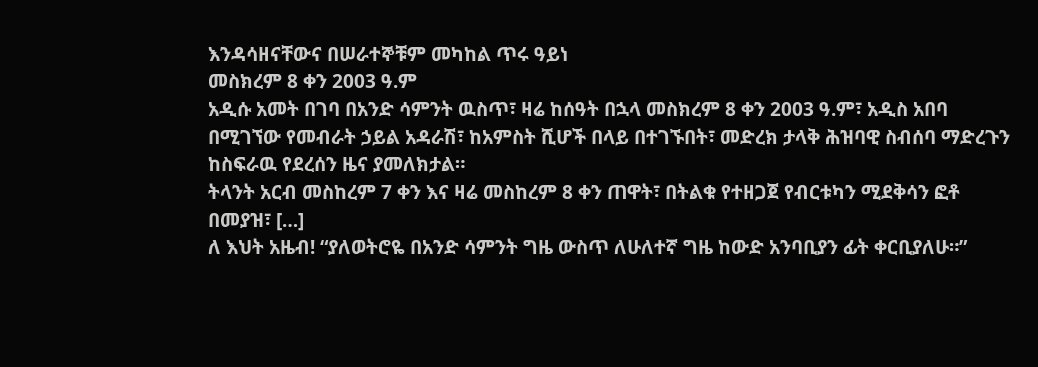እንዳሳዘናቸውና በሠራተኞቹም መካከል ጥሩ ዓይነ
መስክረም 8 ቀን 2003 ዓ.ም
አዲሱ አመት በገባ በአንድ ሳምንት ዉስጥ፣ ዛሬ ከሰዓት በኋላ መስክረም 8 ቀን 2003 ዓ.ም፣ አዲስ አበባ በሚገኘው የመብራት ኃይል አዳራሽ፣ ከአምስት ሺሆች በላይ በተገኙበት፣ መድረክ ታላቅ ሕዝባዊ ስብሰባ ማድረጉን ከስፍራዉ የደረሰን ዜና ያመለክታል።
ትላንት አርብ መስከረም 7 ቀን እና ዛሬ መስከረም 8 ቀን ጠዋት፣ በትልቁ የተዘጋጀ የብርቱካን ሚደቅሳን ፎቶ በመያዝ፣ […]
ለ እህት አዜብ! “ያለወትሮዬ በአንድ ሳምንት ግዜ ውስጥ ለሁለተኛ ግዜ ከውድ አንባቢያን ፊት ቀርቢያለሁ።”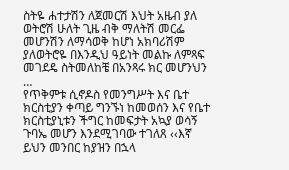ስትዬ ሐተታሽን ለጀመርሽ እህት አዜብ ያለ ወትሮሽ ሁለት ጊዜ ብቅ ማለትሽ መርፌ መሆንሽን ለማሳወቅ ከሆነ አክባሪሽም ያለወትሮዬ በእንዲህ ዓይነት መልኩ ለምጻፍ መገደዴ ስትመለከቼ በአንጻሩ ክር መሆንህን …
የጥቅምቱ ሲኖዶስ የመንግሥት እና ቤተ ክርስቲያን ቀጣይ ግንኙነ ከመወሰን እና የቤተ ክርስቲያኒቱን ችግር ከመፍታት አኳያ ወሳኝ ጉባኤ መሆን እንደሚገባው ተገለጸ ‹‹እኛ ይህን መንበር ከያዝን በኋላ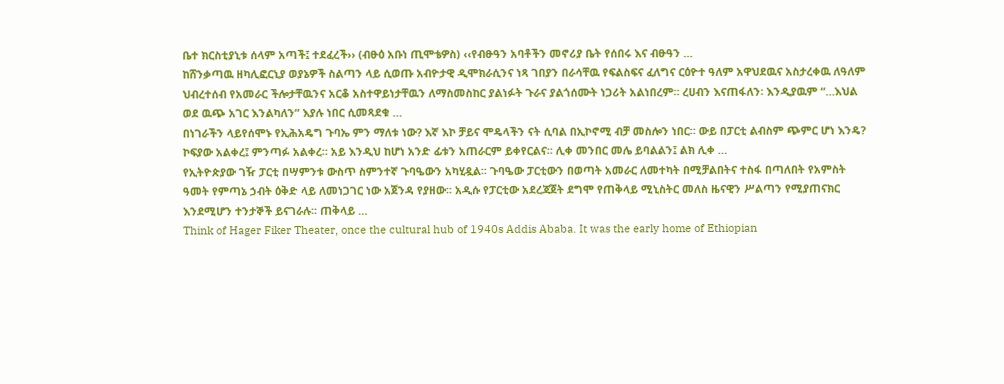ቤተ ክርስቲያኒቱ ሰላም አጣች፤ ተደፈረች›› (ብፁዕ አቡነ ጢሞቴዎስ) ‹‹የብፁዓን አባቶችን መኖሪያ ቤት የሰበሩ እና ብፁዓን …
ከሸንቃጣዉ ዘካሊፎርኒያ ወያኔዎች ስልጣን ላይ ሲወጡ አብዮታዊ ዲሞክራሲንና ነጻ ገበያን በራሳቸዉ የፍልስፍና ፈለግና ርዕዮተ ዓለም አዋህደዉና አስታረቀዉ ለዓለም ህብረተሰብ የአመራር ችሎታቸዉንና አርቆ አስተዋይነታቸዉን ለማስመስከር ያልነፉት ጉራና ያልጎሰሙት ነጋሪት አልነበረም። ረሀብን እናጠፋለን፡ እንዲያዉም “…እህል ወደ ዉጭ አገር እንልካለን” እያሉ ነበር ሲመጻደቁ …
በነገራችን ላይየሰሞኑ የኢሕአዴግ ጉባኤ ምን ማለቱ ነው? እኛ እኮ ቻይና ሞዴላችን ናት ሲባል በኢኮኖሚ ብቻ መስሎን ነበር። ውይ በፓርቲ ልብስም ጭምር ሆነ እንዴ? ኮፍያው አልቀረ፤ ምንጣፉ አልቀረ። አይ እንዲህ ከሆነ አንድ ፊቱን አጠራርም ይቀየርልና። ሊቀ መንበር መሌ ይባልልን፤ ልክ ሊቀ …
የኢትዮጵያው ገዥ ፓርቲ በሣምንቱ ውስጥ ስምንተኛ ጉባዔውን አካሂዷል፡፡ ጉባዔው ፓርቲውን በወጣት አመራር ለመተካት በሚቻልበትና ተስፋ በጣለበት የአምስት ዓመት የምጣኔ ኃብት ዕቅድ ላይ ለመነጋገር ነው አጀንዳ የያዘው፡፡ አዲሱ የፓርቲው አደረጃጀት ደግሞ የጠቅላይ ሚኒስትር መለስ ዜናዊን ሥልጣን የሚያጠናክር እንደሚሆን ተንታኞች ይናገራሉ፡፡ ጠቅላይ …
Think of Hager Fiker Theater, once the cultural hub of 1940s Addis Ababa. It was the early home of Ethiopian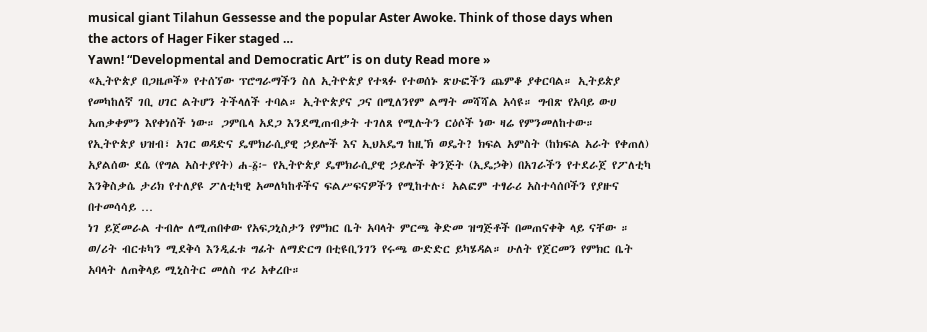musical giant Tilahun Gessesse and the popular Aster Awoke. Think of those days when the actors of Hager Fiker staged …
Yawn! “Developmental and Democratic Art” is on duty Read more »
«ኢትዮጵያ በጋዜጦች» የተሰኘው ፕሮግራማችን ስለ ኢትዮጵያ የተጻፉ የተወሰኑ ጽሁፎችን ጨምቆ ያቀርባል። ኢትይጵያ የመካከለኛ ገቢ ሀገር ልትሆን ትችላለች ተባል። ኢትዮጵያና ጋና በሚለንየም ልማት መሻሻል አሳዩ። ግብጽ የአባይ ውሀ አጠቃቀምን እየቀነሰች ነው። ጋምቤላ አደጋ እንደሚጠብቃት ተገለጸ የሚሉትን ርዕሶች ነው ዛሬ የምንመለከተው።
የኢትዮጵያ ህዝብ፣ አገር ወዳድና ዴሞክራሲያዊ ኃይሎች እና ኢህአዴግ ከዚኽ ወዴት? ክፍል አምስት (ከክፍል አራት የቀጠለ) አያልሰው ደሴ (የግል አስተያየት) ሐ-፩፦ የኢትዮጵያ ዴሞክራሲያዊ ኃይሎች ቅንጅት (ኢዴኃቅ) በአገራችን የተደራጀ የፖለቲካ እንቅስቃሴ ታሪክ የተለያዩ ፖለቲካዊ አመለካከቶችና ፍልሥፍናዎችን የሚከተሉ፣ አልፎም ተፃራሪ አስተሳሰቦችን የያዙና በተመሳሳይ …
ነገ ይጀመራል ተብሎ ለሚጠበቀው የአፍጋኒስታን የምክር ቤት አባላት ምርጫ ቅድመ ዝግጅቶች በመጠናቀቅ ላይ ናቸው ።
ወ/ሪት ብርቱካን ሚደቅሳ እንዲፈቱ ግፊት ለማድርግ በቲዩቢንገን የሩጫ ውድድር ይካሄዳል። ሁለት የጀርመን የምክር ቤት አባላት ለጠቅላይ ሚኒስትር መለስ ጥሪ አቀረቡ።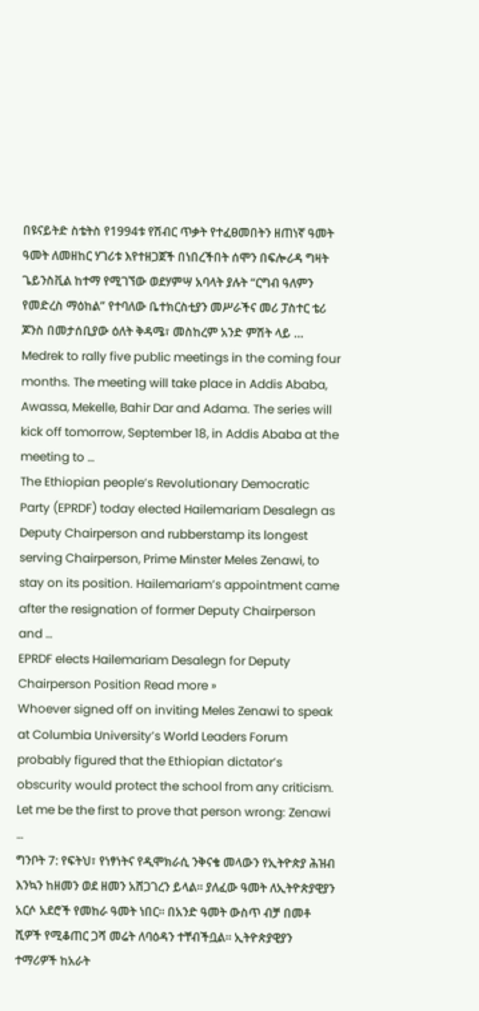በዩናይትድ ስቴትስ የ1994ቱ የሽብር ጥቃት የተፈፀመበትን ዘጠነኛ ዓመት ዓመት ለመዘከር ሃገሪቱ እየተዘጋጀች በነበረችበት ሰሞን በፍሎሪዳ ግዛት ጌይንስቪል ከተማ የሚገኘው ወደሃምሣ አባላት ያሉት “ርግብ ዓለምን የመድረስ ማዕከል” የተባለው ቤተክርስቲያን መሥራችና መሪ ፓስተር ቴሪ ጆንስ በመታሰቢያው ዕለት ቅዳሜ፣ መስከረም አንድ ምሽት ላይ …
Medrek to rally five public meetings in the coming four months. The meeting will take place in Addis Ababa, Awassa, Mekelle, Bahir Dar and Adama. The series will kick off tomorrow, September 18, in Addis Ababa at the meeting to …
The Ethiopian people’s Revolutionary Democratic Party (EPRDF) today elected Hailemariam Desalegn as Deputy Chairperson and rubberstamp its longest serving Chairperson, Prime Minster Meles Zenawi, to stay on its position. Hailemariam’s appointment came after the resignation of former Deputy Chairperson and …
EPRDF elects Hailemariam Desalegn for Deputy Chairperson Position Read more »
Whoever signed off on inviting Meles Zenawi to speak at Columbia University’s World Leaders Forum probably figured that the Ethiopian dictator’s obscurity would protect the school from any criticism. Let me be the first to prove that person wrong: Zenawi …
ግንቦት 7: የፍትህ፣ የነፃነትና የዲሞክራሲ ንቅናቄ መላውን የኢትዮጵያ ሕዝብ እንኳን ከዘመን ወደ ዘመን አሸጋገረን ይላል። ያለፈው ዓመት ለኢትዮጵያዊያን አርሶ አደሮች የመከራ ዓመት ነበር። በአንድ ዓመት ውስጥ ብቻ በመቶ ሺዎች የሚቆጠር ጋሻ መሬት ለባዕዳን ተቸብችቧል። ኢትዮጵያዊያን ተማሪዎች ከአራት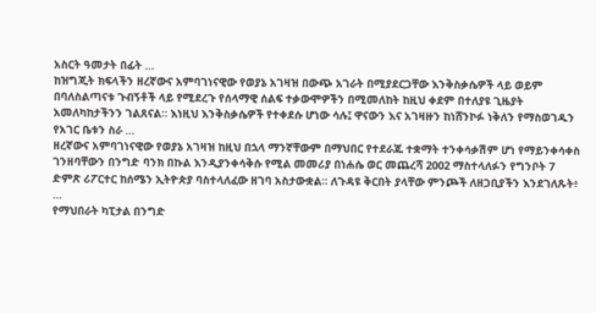አስርት ዓመታት በፊት …
ከዝግጂት ክፍላችን ዘረኛውና አምባገነናዊው የወያኔ አገዛዝ በውጭ አገራት በሚያደርጋቸው እንቅስቃሴዎች ላይ ወይም በባለስልጣናቱ ጉብኝቶች ላይ የሚደረጉ የሰላማዊ ሰልፍ ተቃውሞዎችን በሚመለከት ከዚህ ቀደም በተለያዩ ጊዜያት አመለካከታችንን ገልጸናል። እነዚህ እንቅስቃሴዎች የተቀደሱ ሆነው ሳሉ፤ ዋናውን እና አገዛዙን ከነሸንኮፉ ነቅለን የማስወገዱን የአገር ቤቱን ስራ …
ዘረኛውና አምባገነናዊው የወያኔ አገዛዝ ከዚህ በኋላ ማንኛቸውም በማህበር የተደራጁ ተቋማት ተንቀሳቃሽም ሆነ የማይንቀሳቀስ ገንዘባቸውን በንግድ ባንክ በኩል እንዲያንቀሳቅሱ የሚል መመሪያ በነሐሴ ወር መጨረሻ 2002 ማስተላለፉን የግንቦት 7 ድምጽ ሪፖርተር ከሰሜን ኢትዮጵያ ባስተላለፈው ዘገባ አስታውቋል። ለጉዳዩ ቅርበት ያላቸው ምንጮች ለዘጋቢያችን እንደገለጹት፥ …
የማህበራት ካፒታል በንግድ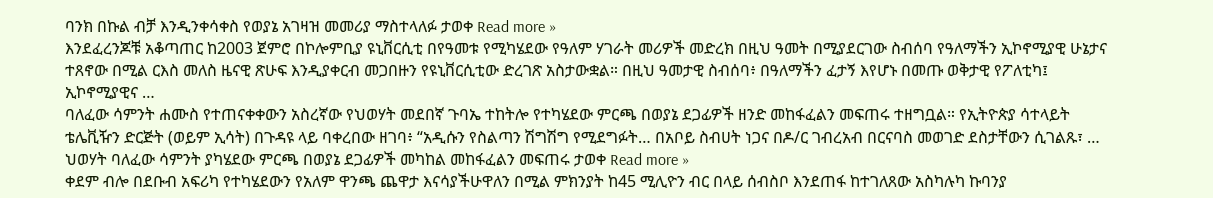ባንክ በኩል ብቻ እንዲንቀሳቀስ የወያኔ አገዛዝ መመሪያ ማስተላለፉ ታወቀ Read more »
እንደፈረንጆቹ አቆጣጠር ከ2003 ጀምሮ በኮሎምቢያ ዩኒቨርሲቲ በየዓመቱ የሚካሄደው የዓለም ሃገራት መሪዎች መድረክ በዚህ ዓመት በሚያደርገው ስብሰባ የዓለማችን ኢኮኖሚያዊ ሁኔታና ተጸኖው በሚል ርእስ መለስ ዜናዊ ጽሁፍ እንዲያቀርብ መጋበዙን የዩኒቨርሲቲው ድረገጽ አስታውቋል። በዚህ ዓመታዊ ስብሰባ፥ በዓለማችን ፈታኝ እየሆኑ በመጡ ወቅታዊ የፖለቲካ፤ ኢኮኖሚያዊና …
ባለፈው ሳምንት ሐሙስ የተጠናቀቀውን አስረኛው የህወሃት መደበኛ ጉባኤ ተከትሎ የተካሄደው ምርጫ በወያኔ ደጋፊዎች ዘንድ መከፋፈልን መፍጠሩ ተዘግቧል። የኢትዮጵያ ሳተላይት ቴሌቪዥን ድርጅት (ወይም ኢሳት) በጉዳዩ ላይ ባቀረበው ዘገባ፥ “አዲሱን የስልጣን ሽግሽግ የሚደግፉት… በአቦይ ስብሀት ነጋና በዶ/ር ገብረአብ በርናባስ መወገድ ደስታቸውን ሲገልጹ፣ …
ህወሃት ባለፈው ሳምንት ያካሄደው ምርጫ በወያኔ ደጋፊዎች መካከል መከፋፈልን መፍጠሩ ታወቀ Read more »
ቀደም ብሎ በደቡብ አፍሪካ የተካሄደውን የአለም ዋንጫ ጨዋታ እናሳያችሁዋለን በሚል ምክንያት ከ45 ሚሊዮን ብር በላይ ሰብስቦ እንደጠፋ ከተገለጸው አስካሉካ ኩባንያ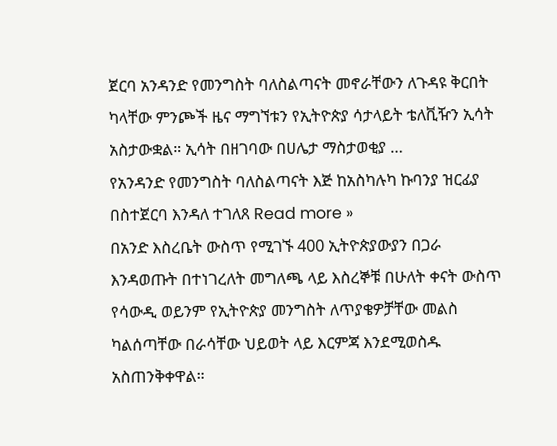ጀርባ አንዳንድ የመንግስት ባለስልጣናት መኖራቸውን ለጉዳዩ ቅርበት ካላቸው ምንጮች ዜና ማግኘቱን የኢትዮጵያ ሳታላይት ቴለቪዥን ኢሳት አስታውቋል። ኢሳት በዘገባው በሀሌታ ማስታወቂያ …
የአንዳንድ የመንግስት ባለስልጣናት እጅ ከአስካሉካ ኩባንያ ዝርፊያ በስተጀርባ እንዳለ ተገለጸ Read more »
በአንድ እስረቤት ውስጥ የሚገኙ 400 ኢትዮጵያውያን በጋራ እንዳወጡት በተነገረለት መግለጫ ላይ እስረኞቹ በሁለት ቀናት ውስጥ የሳውዲ ወይንም የኢትዮጵያ መንግስት ለጥያቄዎቻቸው መልስ ካልሰጣቸው በራሳቸው ህይወት ላይ እርምጃ እንደሚወስዱ አስጠንቅቀዋል።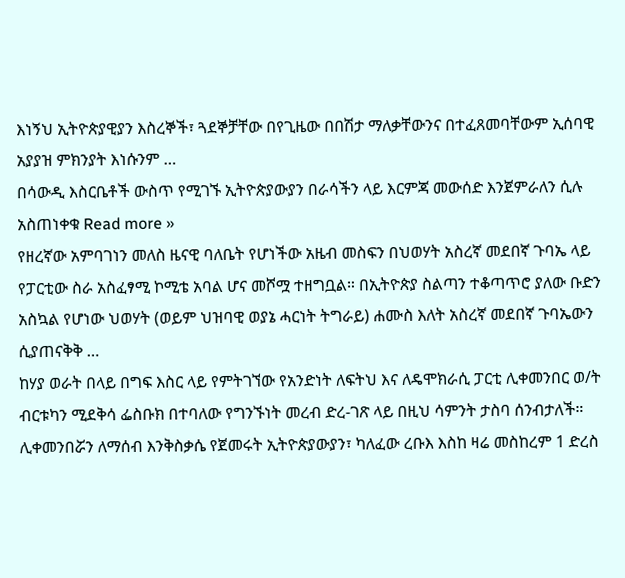እነኝህ ኢትዮጵያዊያን እስረኞች፣ ጓደኞቻቸው በየጊዜው በበሽታ ማለቃቸውንና በተፈጸመባቸውም ኢሰባዊ አያያዝ ምክንያት እነሱንም …
በሳውዲ እስርቤቶች ውስጥ የሚገኙ ኢትዮጵያውያን በራሳችን ላይ እርምጃ መውሰድ እንጀምራለን ሲሉ አስጠነቀቁ Read more »
የዘረኛው አምባገነን መለስ ዜናዊ ባለቤት የሆነችው አዜብ መስፍን በህወሃት አስረኛ መደበኛ ጉባኤ ላይ የፓርቲው ስራ አስፈፃሚ ኮሚቴ አባል ሆና መሾሟ ተዘግቧል። በኢትዮጵያ ስልጣን ተቆጣጥሮ ያለው ቡድን አስኳል የሆነው ህወሃት (ወይም ህዝባዊ ወያኔ ሓርነት ትግራይ) ሐሙስ እለት አስረኛ መደበኛ ጉባኤውን ሲያጠናቅቅ …
ከሃያ ወራት በላይ በግፍ እስር ላይ የምትገኘው የአንድነት ለፍትህ እና ለዴሞክራሲ ፓርቲ ሊቀመንበር ወ/ት ብርቱካን ሚደቅሳ ፌስቡክ በተባለው የግንኙነት መረብ ድረ-ገጽ ላይ በዚህ ሳምንት ታስባ ሰንብታለች። ሊቀመንበሯን ለማሰብ እንቅስቃሴ የጀመሩት ኢትዮጵያውያን፣ ካለፈው ረቡእ እስከ ዛሬ መስከረም 1 ድረስ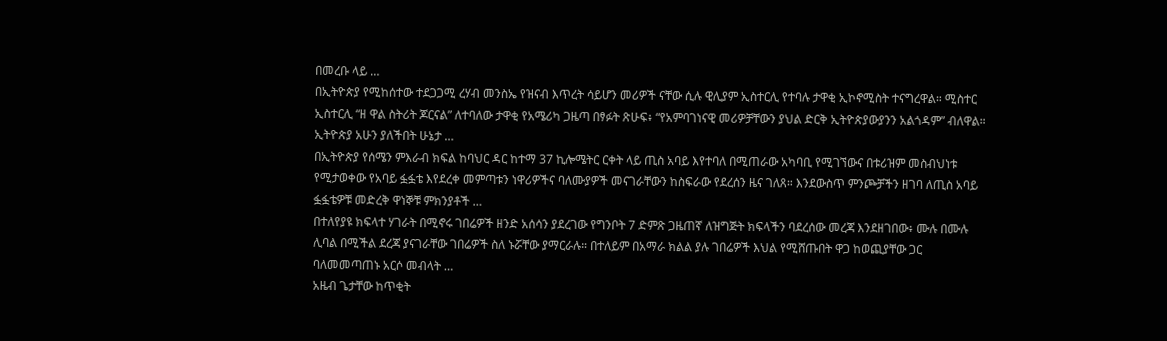በመረቡ ላይ …
በኢትዮጵያ የሚከሰተው ተደጋጋሚ ረሃብ መንስኤ የዝናብ እጥረት ሳይሆን መሪዎች ናቸው ሲሉ ዊሊያም ኢስተርሊ የተባሉ ታዋቂ ኢኮኖሚስት ተናግረዋል። ሚስተር ኢስተርሊ “ዘ ዋል ስትሪት ጆርናል” ለተባለው ታዋቂ የአሜሪካ ጋዜጣ በፃፉት ጽሁፍ፥ “የአምባገነናዊ መሪዎቻቸውን ያህል ድርቅ ኢትዮጵያውያንን አልጎዳም” ብለዋል። ኢትዮጵያ አሁን ያለችበት ሁኔታ …
በኢትዮጵያ የሰሜን ምእራብ ክፍል ከባህር ዳር ከተማ 37 ኪሎሜትር ርቀት ላይ ጢስ አባይ እየተባለ በሚጠራው አካባቢ የሚገኘውና በቱሪዝም መስብህነቱ የሚታወቀው የአባይ ፏፏቴ እየደረቀ መምጣቱን ነዋሪዎችና ባለሙያዎች መናገራቸውን ከስፍራው የደረሰን ዜና ገለጸ። እንደውስጥ ምንጮቻችን ዘገባ ለጢስ አባይ ፏፏቴዎቹ መድረቅ ዋነኞቹ ምክንያቶች …
በተለየያዩ ክፍላተ ሃገራት በሚኖሩ ገበሬዎች ዘንድ አሰሳን ያደረገው የግንቦት 7 ድምጽ ጋዜጠኛ ለዝግጅት ክፍላችን ባደረሰው መረጃ እንደዘገበው፥ ሙሉ በሙሉ ሊባል በሚችል ደረጃ ያናገራቸው ገበሬዎች ስለ ኑሯቸው ያማርራሉ። በተለይም በአማራ ክልል ያሉ ገበሬዎች እህል የሚሸጡበት ዋጋ ከወጪያቸው ጋር ባለመመጣጠኑ አርሶ መብላት …
አዜብ ጌታቸው ከጥቂት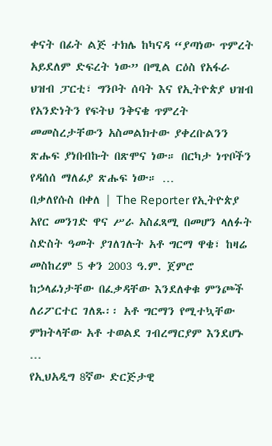ቀናት በፊት ልጅ ተክሌ ከካናዳ “ያጣነው ጥምረት አይደለም ድፍረት ነው” በሚል ርዕስ የአፋራ ህዝብ ፓርቲ፣ ግንቦት ሰባት እና የኢትዮጵያ ህዝብ የአንድነትን የፍትህ ንቅናቄ ጥምረት መመስረታቸውን አስመልክተው ያቀረቡልንን ጽሑፍ ያነበብኩት በጽሞና ነው። በርካታ ነጥቦችን የዳሰሰ ማለፊያ ጽሑፍ ነው። …
በቃለየሱስ በቀለ | The Reporter የኢትዮጵያ አየር መንገድ ዋና ሥራ አስፈጻሚ በመሆን ላለፉት ስድስት ዓመት ያገለገሉት አቶ ግርማ ዋቄ፣ ከዛሬ መስከረም 5 ቀን 2003 ዓ.ም. ጀምሮ ከኃላፊነታቸው በፈቃዳቸው እንደለቀቁ ምንጮች ለሪፖርተር ገለጹ፡፡ አቶ ግርማን የሚተኳቸው ምክትላቸው አቶ ተወልደ ገብረማርያም እንደሆኑ …
የኢህአዲግ 8ኛው ድርጅታዊ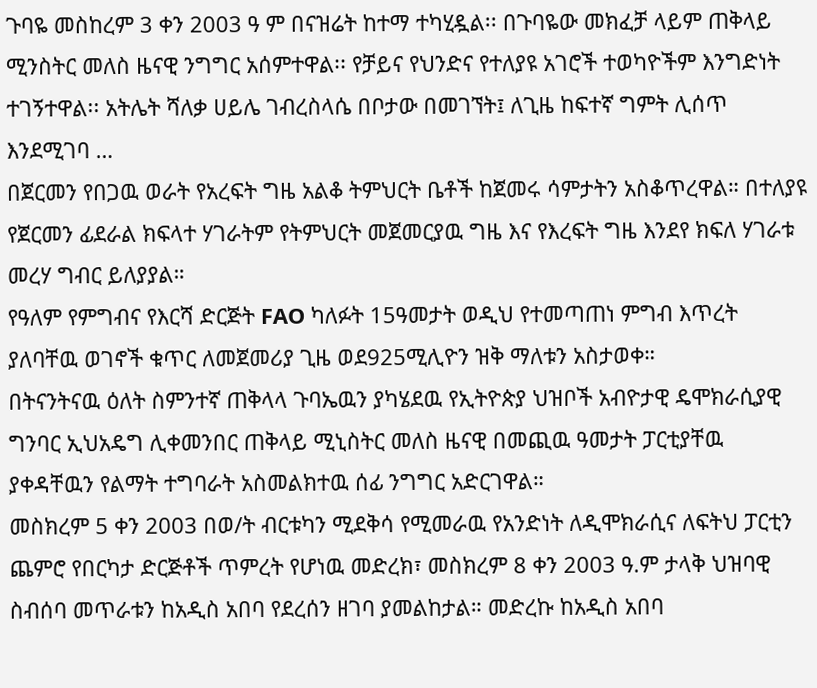ጉባዬ መስከረም 3 ቀን 2003 ዓ ም በናዝሬት ከተማ ተካሂዷል፡፡ በጉባዬው መክፈቻ ላይም ጠቅላይ ሚንስትር መለስ ዜናዊ ንግግር አሰምተዋል፡፡ የቻይና የህንድና የተለያዩ አገሮች ተወካዮችም እንግድነት ተገኝተዋል፡፡ አትሌት ሻለቃ ሀይሌ ገብረስላሴ በቦታው በመገኘት፤ ለጊዜ ከፍተኛ ግምት ሊሰጥ እንደሚገባ …
በጀርመን የበጋዉ ወራት የአረፍት ግዜ አልቆ ትምህርት ቤቶች ከጀመሩ ሳምታትን አስቆጥረዋል። በተለያዩ የጀርመን ፊደራል ክፍላተ ሃገራትም የትምህርት መጀመርያዉ ግዜ እና የእረፍት ግዜ እንደየ ክፍለ ሃገራቱ መረሃ ግብር ይለያያል።
የዓለም የምግብና የእርሻ ድርጅት FAO ካለፉት 15ዓመታት ወዲህ የተመጣጠነ ምግብ እጥረት ያለባቸዉ ወገኖች ቁጥር ለመጀመሪያ ጊዜ ወደ925ሚሊዮን ዝቅ ማለቱን አስታወቀ።
በትናንትናዉ ዕለት ስምንተኛ ጠቅላላ ጉባኤዉን ያካሄደዉ የኢትዮጵያ ህዝቦች አብዮታዊ ዴሞክራሲያዊ ግንባር ኢህአዴግ ሊቀመንበር ጠቅላይ ሚኒስትር መለስ ዜናዊ በመጪዉ ዓመታት ፓርቲያቸዉ ያቀዳቸዉን የልማት ተግባራት አስመልክተዉ ሰፊ ንግግር አድርገዋል።
መስክረም 5 ቀን 2003 በወ/ት ብርቱካን ሚደቅሳ የሚመራዉ የአንድነት ለዲሞክራሲና ለፍትህ ፓርቲን ጨምሮ የበርካታ ድርጅቶች ጥምረት የሆነዉ መድረክ፣ መስክረም 8 ቀን 2003 ዓ.ም ታላቅ ህዝባዊ ስብሰባ መጥራቱን ከአዲስ አበባ የደረሰን ዘገባ ያመልከታል። መድረኩ ከአዲስ አበባ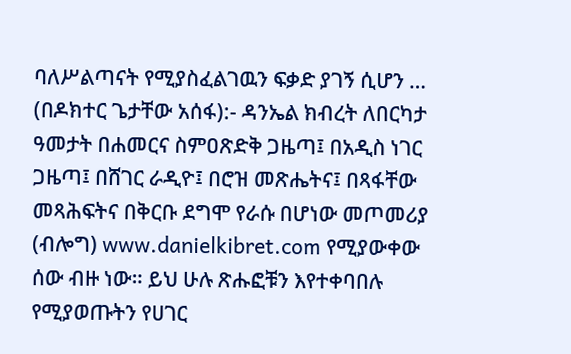ባለሥልጣናት የሚያስፈልገዉን ፍቃድ ያገኝ ሲሆን …
(በዶክተር ጌታቸው አሰፋ):- ዳንኤል ክብረት ለበርካታ ዓመታት በሐመርና ስምዐጽድቅ ጋዜጣ፤ በአዲስ ነገር ጋዜጣ፤ በሸገር ራዲዮ፤ በሮዝ መጽሔትና፤ በጻፋቸው መጻሕፍትና በቅርቡ ደግሞ የራሱ በሆነው መጦመሪያ (ብሎግ) www.danielkibret.com የሚያውቀው ሰው ብዙ ነው። ይህ ሁሉ ጽሑፎቹን እየተቀባበሉ የሚያወጡትን የሀገር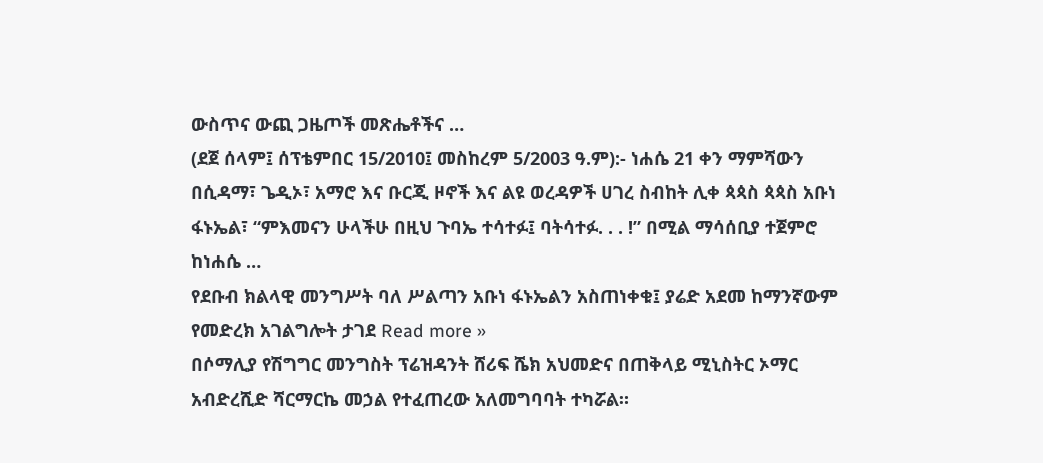ውስጥና ውጪ ጋዜጦች መጽሔቶችና …
(ደጀ ሰላም፤ ሰፕቴምበር 15/2010፤ መስከረም 5/2003 ዓ.ም):- ነሐሴ 21 ቀን ማምሻውን በሲዳማ፣ ጌዲኦ፣ አማሮ እና ቡርጂ ዞኖች እና ልዩ ወረዳዎች ሀገረ ስብከት ሊቀ ጳጳስ ጳጳስ አቡነ ፋኑኤል፣ “ምእመናን ሁላችሁ በዚህ ጉባኤ ተሳተፉ፤ ባትሳተፉ. . . !” በሚል ማሳሰቢያ ተጀምሮ ከነሐሴ …
የደቡብ ክልላዊ መንግሥት ባለ ሥልጣን አቡነ ፋኑኤልን አስጠነቀቁ፤ ያሬድ አደመ ከማንኛውም የመድረክ አገልግሎት ታገደ Read more »
በሶማሊያ የሽግግር መንግስት ፕሬዝዳንት ሸሪፍ ሼክ አህመድና በጠቅላይ ሚኒስትር ኦማር አብድረሺድ ሻርማርኬ መኃል የተፈጠረው አለመግባባት ተካሯል።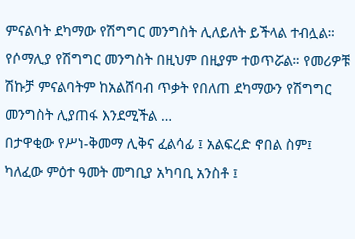ምናልባት ደካማው የሽግግር መንግስት ሊለይለት ይችላል ተብሏል። የሶማሊያ የሽግግር መንግስት በዚህም በዚያም ተወጥሯል። የመሪዎቹ ሽኩቻ ምናልባትም ከአልሸባብ ጥቃት የበለጠ ደካማውን የሽግግር መንግስት ሊያጠፋ እንደሚችል …
በታዋቂው የሥነ-ቅመማ ሊቅና ፈልሳፊ ፤ አልፍረድ ኖበል ስም፤ ካለፈው ምዕተ ዓመት መግቢያ አካባቢ አንስቶ ፤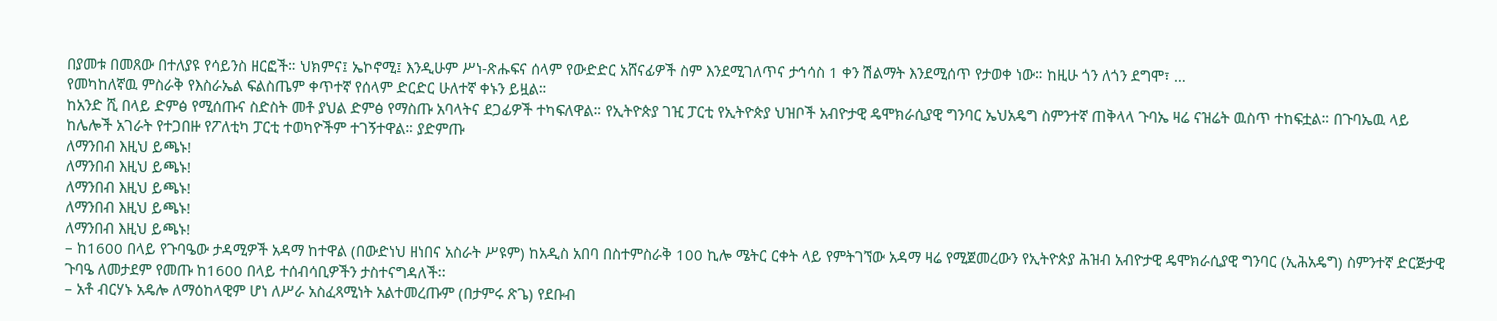በያመቱ በመጸው በተለያዩ የሳይንስ ዘርፎች። ህክምና፤ ኤኮኖሚ፤ እንዲሁም ሥነ-ጽሑፍና ሰላም የውድድር አሸናፊዎች ስም እንደሚገለጥና ታኅሳስ 1 ቀን ሽልማት እንደሚሰጥ የታወቀ ነው። ከዚሁ ጎን ለጎን ደግሞ፣ …
የመካከለኛዉ ምስራቅ የእስራኤል ፍልስጤም ቀጥተኛ የሰላም ድርድር ሁለተኛ ቀኑን ይዟል።
ከአንድ ሺ በላይ ድምፅ የሚሰጡና ስድስት መቶ ያህል ድምፅ የማስጡ አባላትና ደጋፊዎች ተካፍለዋል። የኢትዮጵያ ገዢ ፓርቲ የኢትዮጵያ ህዝቦች አብዮታዊ ዴሞክራሲያዊ ግንባር ኤህአዴግ ስምንተኛ ጠቅላላ ጉባኤ ዛሬ ናዝሬት ዉስጥ ተከፍቷል። በጉባኤዉ ላይ ከሌሎች አገራት የተጋበዙ የፖለቲካ ፓርቲ ተወካዮችም ተገኝተዋል። ያድምጡ
ለማንበብ እዚህ ይጫኑ!
ለማንበብ እዚህ ይጫኑ!
ለማንበብ እዚህ ይጫኑ!
ለማንበብ እዚህ ይጫኑ!
ለማንበብ እዚህ ይጫኑ!
– ከ1600 በላይ የጉባዔው ታዳሚዎች አዳማ ከተዋል (በውድነህ ዘነበና አስራት ሥዩም) ከአዲስ አበባ በስተምስራቅ 100 ኪሎ ሜትር ርቀት ላይ የምትገኘው አዳማ ዛሬ የሚጀመረውን የኢትዮጵያ ሕዝብ አብዮታዊ ዴሞክራሲያዊ ግንባር (ኢሕአዴግ) ስምንተኛ ድርጅታዊ ጉባዔ ለመታደም የመጡ ከ1600 በላይ ተሰብሳቢዎችን ታስተናግዳለች፡፡
– አቶ ብርሃኑ አዴሎ ለማዕከላዊም ሆነ ለሥራ አስፈጻሚነት አልተመረጡም (በታምሩ ጽጌ) የደቡብ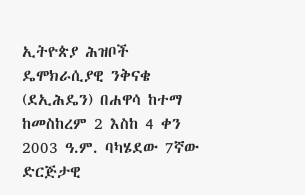ኢትዮጵያ ሕዝቦች ዴሞክራሲያዊ ንቅናቄ (ደኢሕዴን) በሐዋሳ ከተማ ከመስከረም 2 እስከ 4 ቀን 2003 ዓ.ም. ባካሄደው 7ኛው ድርጅታዊ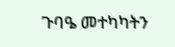ጉባዔ መተካካትን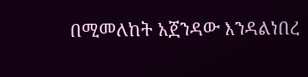በሚመለከት አጀንዳው እንዳልነበረ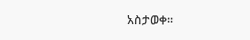አስታወቀ፡፡